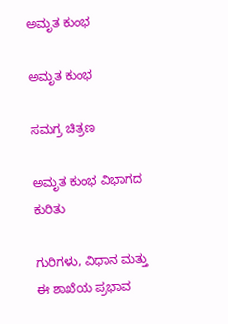ಅಮೃತ ಕುಂಭ

ಅಮೃತ ಕುಂಭ

ಸಮಗ್ರ ಚಿತ್ರಣ

ಅಮೃತ ಕುಂಭ ವಿಭಾಗದ ಕುರಿತು

ಗುರಿಗಳು, ವಿಧಾನ ಮತ್ತು ಈ ಶಾಖೆಯ ಪ್ರಭಾವ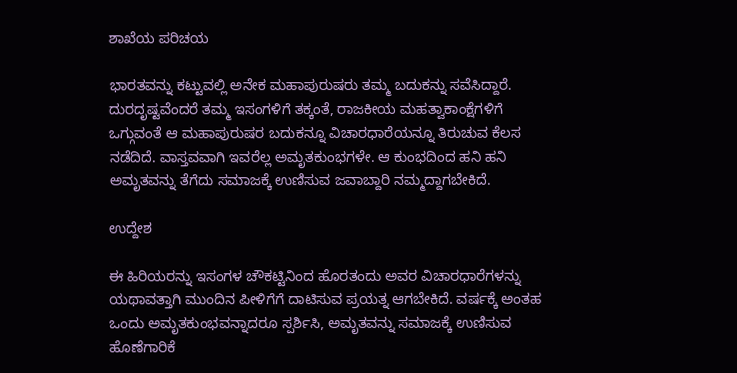ಶಾಖೆಯ ಪರಿಚಯ

ಭಾರತವನ್ನು ಕಟ್ಟುವಲ್ಲಿ ಅನೇಕ ಮಹಾಪುರುಷರು ತಮ್ಮ ಬದುಕನ್ನು ಸವೆಸಿದ್ದಾರೆ. ದುರದೃಷ್ಟವೆಂದರೆ ತಮ್ಮ ಇಸಂಗಳಿಗೆ ತಕ್ಕಂತೆ, ರಾಜಕೀಯ ಮಹತ್ವಾಕಾಂಕ್ಷೆಗಳಿಗೆ ಒಗ್ಗುವಂತೆ ಆ ಮಹಾಪುರುಷರ ಬದುಕನ್ನೂ ವಿಚಾರಧಾರೆಯನ್ನೂ ತಿರುಚುವ ಕೆಲಸ ನಡೆದಿದೆ. ವಾಸ್ತವವಾಗಿ ಇವರೆಲ್ಲ ಅಮೃತಕುಂಭಗಳೇ. ಆ ಕುಂಭದಿಂದ ಹನಿ ಹನಿ ಅಮೃತವನ್ನು ತೆಗೆದು ಸಮಾಜಕ್ಕೆ ಉಣಿಸುವ ಜವಾಬ್ದಾರಿ ನಮ್ಮದ್ದಾಗಬೇಕಿದೆ.

ಉದ್ದೇಶ

ಈ ಹಿರಿಯರನ್ನು ಇಸಂಗಳ ಚೌಕಟ್ಟಿನಿಂದ ಹೊರತಂದು ಅವರ ವಿಚಾರಧಾರೆಗಳನ್ನು ಯಥಾವತ್ತಾಗಿ ಮುಂದಿನ ಪೀಳಿಗೆಗೆ ದಾಟಿಸುವ ಪ್ರಯತ್ನ ಆಗಬೇಕಿದೆ. ವರ್ಷಕ್ಕೆ ಅಂತಹ ಒಂದು ಅಮೃತಕುಂಭವನ್ನಾದರೂ ಸ್ಪರ್ಶಿಸಿ, ಅಮೃತವನ್ನು ಸಮಾಜಕ್ಕೆ ಉಣಿಸುವ ಹೊಣೆಗಾರಿಕೆ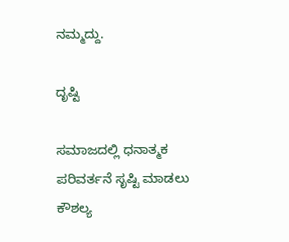ನಮ್ಮದ್ದು.

ದೃಷ್ಟಿ

ಸಮಾಜದಲ್ಲಿ ಧನಾತ್ಮಕ ಪರಿವರ್ತನೆ ಸೃಷ್ಟಿ ಮಾಡಲು ಕೌಶಲ್ಯ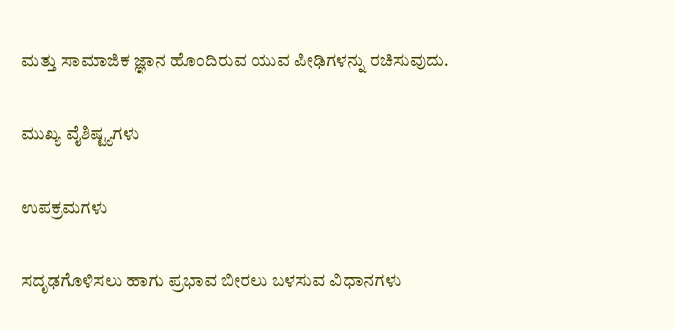ಮತ್ತು ಸಾಮಾಜಿಕ ಜ್ಞಾನ ಹೊಂದಿರುವ ಯುವ ಪೀಢಿಗಳನ್ನು ರಚಿಸುವುದು.

ಮುಖ್ಯ ವೈಶಿಷ್ಟ್ಯಗಳು

ಉಪಕ್ರಮಗಳು

ಸದೃಢಗೊಳಿಸಲು ಹಾಗು ಪ್ರಭಾವ ಬೀರಲು ಬಳಸುವ ವಿಧಾನಗಳು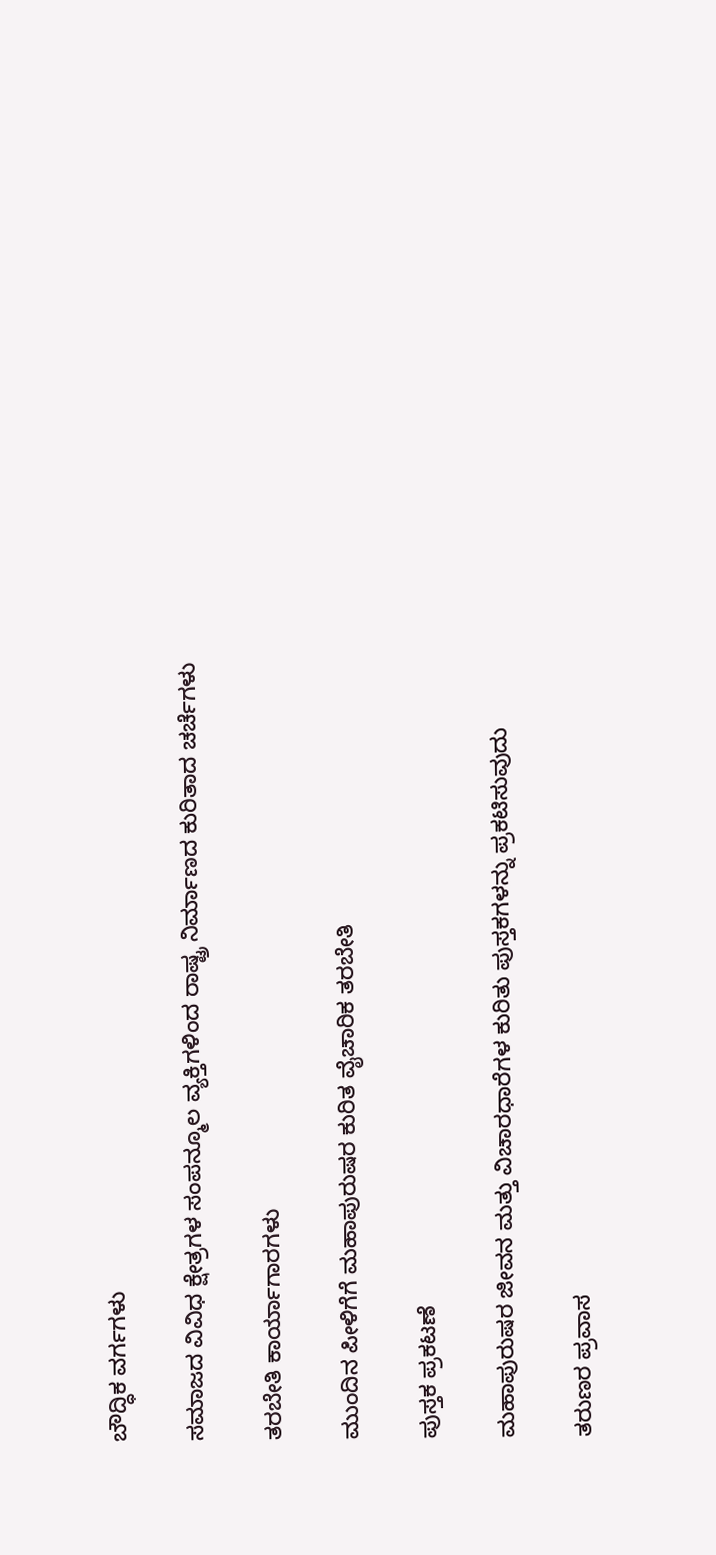ಬೌದ್ಧಿಕ ವರ್ಗಗಳು

ಸಮಾಜದ ವಿವಿಧ ಕ್ಷೇತ್ರಗಳ ಸಂಪನ್ಮೂಲ ವ್ಯಕ್ತಿಗಳಿಂದ ರಾಷ್ಟ್ರ ನಿರ್ಮಾಣದ ಕುರಿತಾದ ಚರ್ಚೆಗಳು

ತರಬೇತಿ ಕಾರ್ಯಾಗಾರಗಳು

ಮುಂದಿನ ಪೀಳಿಗೆಗೆ ಮಹಾಪುರುಷರ ಕುರಿತ ವೈಚಾರಿಕ ತರಬೇತಿ

ಪುಸ್ತಕ ಪ್ರಕಟಣೆ

ಮಹಾಪುರುಷರ ಜೀವನ ಮತ್ತು ವಿಚಾರಧಾರೆಗಳ ಕುರಿತು ಪುಸ್ತಕಗಳನ್ನು ಪ್ರಕಟಿಸುವುದು

ತರುಣರ ಪ್ರವಾಸ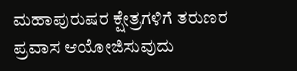ಮಹಾಪುರುಷರ ಕ್ಷೇತ್ರಗಳಿಗೆ ತರುಣರ ಪ್ರವಾಸ ಆಯೋಜಿಸುವುದು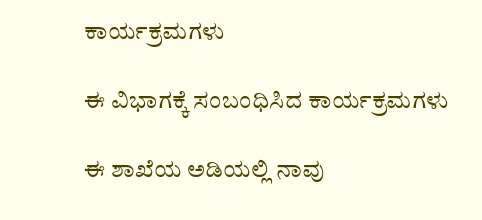ಕಾರ್ಯಕ್ರಮಗಳು

ಈ ವಿಭಾಗಕ್ಕೆ ಸಂಬಂಧಿಸಿದ ಕಾರ್ಯಕ್ರಮಗಳು

ಈ ಶಾಖೆಯ ಅಡಿಯಲ್ಲಿ ನಾವು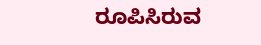ರೂಪಿಸಿರುವ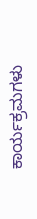ಕಾರ್ಯಕ್ರಮಗಳು